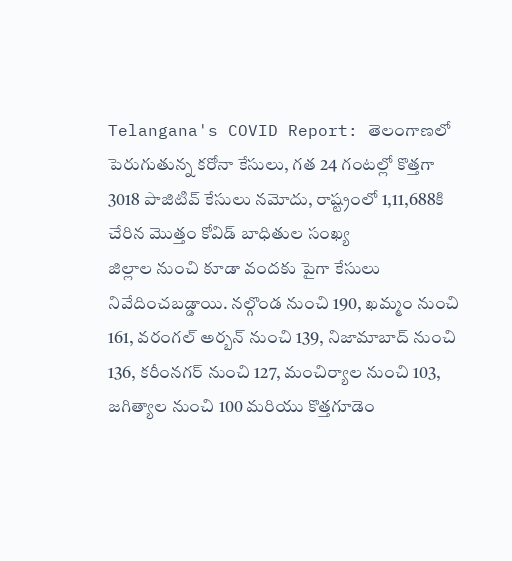Telangana's COVID Report: తెలంగాణలో పెరుగుతున్న కరోనా కేసులు, గత 24 గంటల్లో కొత్తగా 3018 పాజిటివ్ కేసులు నమోదు, రాష్ట్రంలో 1,11,688కి చేరిన మొత్తం కోవిడ్ బాధితుల సంఖ్య
జిల్లాల నుంచి కూడా వందకు పైగా కేసులు నివేదించబడ్డాయి. నల్గొండ నుంచి 190, ఖమ్మం నుంచి 161, వరంగల్ అర్బన్ నుంచి 139, నిజామాబాద్ నుంచి 136, కరీంనగర్ నుంచి 127, మంచిర్యాల నుంచి 103, జగిత్యాల నుంచి 100 మరియు కొత్తగూడెం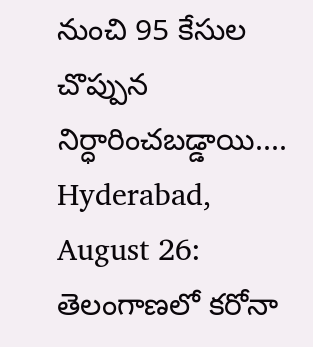నుంచి 95 కేసుల చొప్పున నిర్ధారించబడ్డాయి....
Hyderabad, August 26: తెలంగాణలో కరోనా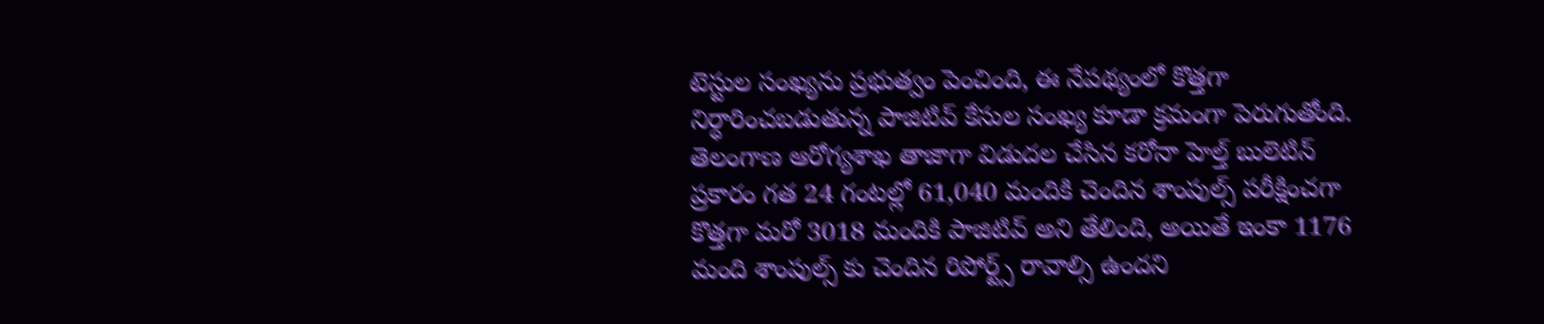టెస్టుల సంఖ్యను ప్రభుత్వం పెంచింది, ఈ నేపథ్యంలో కొత్తగా నిర్ధారించబడుతున్న పాజిటివ్ కేసుల సంఖ్య కూడా క్రమంగా పెరుగుతోంది. తెలంగాణ ఆరోగ్యశాఖ తాజాగా విడుదల చేసిన కరోనా హెల్త్ బులెటిన్ ప్రకారం గత 24 గంటల్లో 61,040 మందికి చెందిన శాంపుల్స్ పరీక్షించగా కొత్తగా మరో 3018 మందికి పాజిటివ్ అని తేలింది, అయితే ఇంకా 1176 మంది శాంపుల్స్ కు చెందిన రిపోర్ట్స్ రావాల్సి ఉందని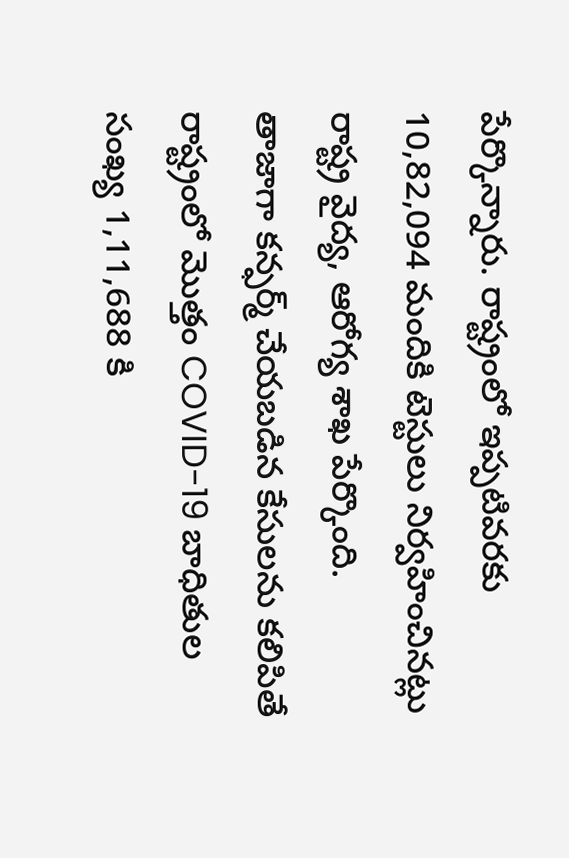పేర్కొన్నారు. రాష్ట్రంలో ఇప్పటివరకు 10,82,094 మందికి టెస్టులు నిర్వహించినట్లు రాష్ట్ర వైద్య, ఆరోగ్య శాఖ పేర్కొంది.
తాజాగా కన్ఫర్మ్ చేయబడిన కేసులను కలిపితే రాష్ట్రంలో మొత్తం COVID-19 బాధితుల సంఖ్య 1,11,688 కి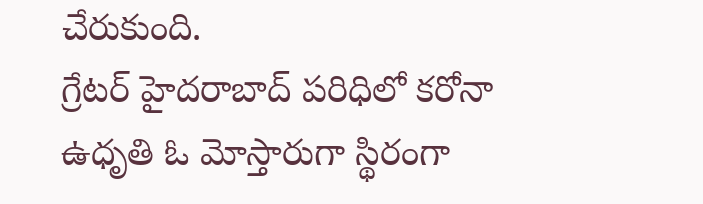చేరుకుంది.
గ్రేటర్ హైదరాబాద్ పరిధిలో కరోనా ఉధృతి ఓ మోస్తారుగా స్థిరంగా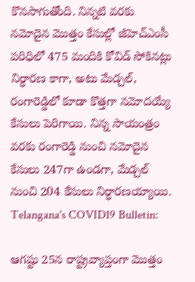కొనసాగుతోంది. నిన్నటి వరకు నమోదైన మొత్తం కేసుల్లో జీహెచ్ఎంసీ పరిధిలో 475 మందికి కోవిడ్ సోకినట్లు నిర్ధారణ కాగా, అటు మేడ్చల్, రంగారెడ్డిలో కూడా కొత్తగా నమోదయ్యే కేసులు పెరిగాయి. నిన్న సాయంత్రం వరకు రంగారెడ్డి నుంచి నమోదైన కేసులు 247గా ఉండగా, మేడ్చల్ నుంచి 204 కేసులు నిర్ధారణయ్యాయి.
Telangana's COVID19 Bulletin:

ఆగష్టు 25న రాష్ట్రవ్యాప్తంగా మొత్తం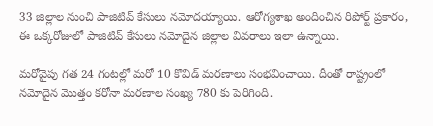33 జిల్లాల నుంచి పాజిటివ్ కేసులు నమోదయ్యాయి. ఆరోగ్యశాఖ అందించిన రిపోర్ట్ ప్రకారం, ఈ ఒక్కరోజులో పాజిటివ్ కేసులు నమోదైన జిల్లాల వివరాలు ఇలా ఉన్నాయి.

మరోవైపు గత 24 గంటల్లో మరో 10 కొవిడ్ మరణాలు సంభవించాయి. దీంతో రాష్ట్రంలో నమోదైన మొత్తం కరోనా మరణాల సంఖ్య 780 కు పెరిగింది.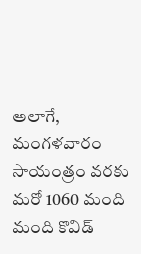అలాగే, మంగళవారం సాయంత్రం వరకు మరో 1060 మంది మంది కొవిడ్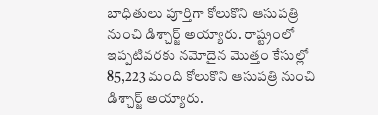బాధితులు పూర్తిగా కోలుకొని ఆసుపత్రి నుంచి డిశ్చార్జ్ అయ్యారు. రాష్ట్రంలో ఇప్పటివరకు నమోదైన మొత్తం కేసుల్లో 85,223 మంది కోలుకొని ఆసుపత్రి నుంచి డిశ్చార్జ్ అయ్యారు.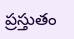ప్రస్తుతం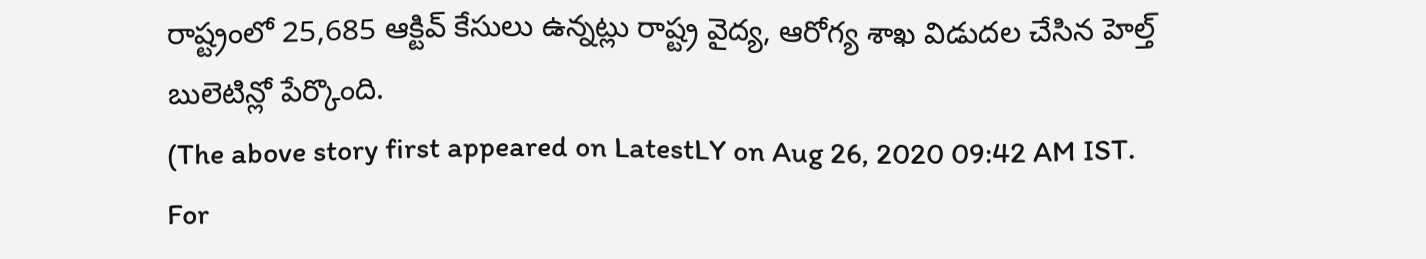రాష్ట్రంలో 25,685 ఆక్టివ్ కేసులు ఉన్నట్లు రాష్ట్ర వైద్య, ఆరోగ్య శాఖ విడుదల చేసిన హెల్త్ బులెటిన్లో పేర్కొంది.
(The above story first appeared on LatestLY on Aug 26, 2020 09:42 AM IST. For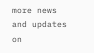more news and updates on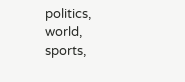politics, world, sports,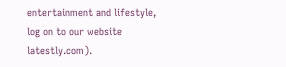entertainment and lifestyle, log on to our website latestly.com).